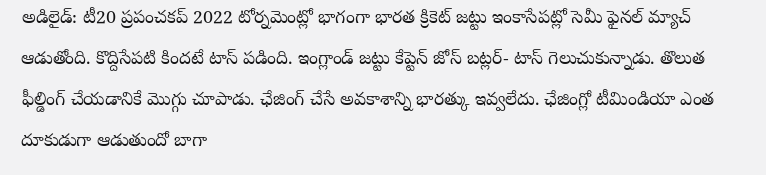అడిలైడ్: టీ20 ప్రపంచకప్ 2022 టోర్నమెంట్లో భాగంగా భారత క్రికెట్ జట్టు ఇంకాసేపట్లో సెమీ ఫైనల్ మ్యాచ్ ఆడుతోంది. కొద్దిసేపటి కిందటే టాస్ పడింది. ఇంగ్లాండ్ జట్టు కేప్టెన్ జోస్ బట్లర్- టాస్ గెలుచుకున్నాడు. తొలుత ఫీల్డింగ్ చేయడానికే మొగ్గు చూపాడు. ఛేజింగ్ చేసే అవకాశాన్ని భారత్కు ఇవ్వలేదు. ఛేజింగ్లో టీమిండియా ఎంత దూకుడుగా ఆడుతుందో బాగా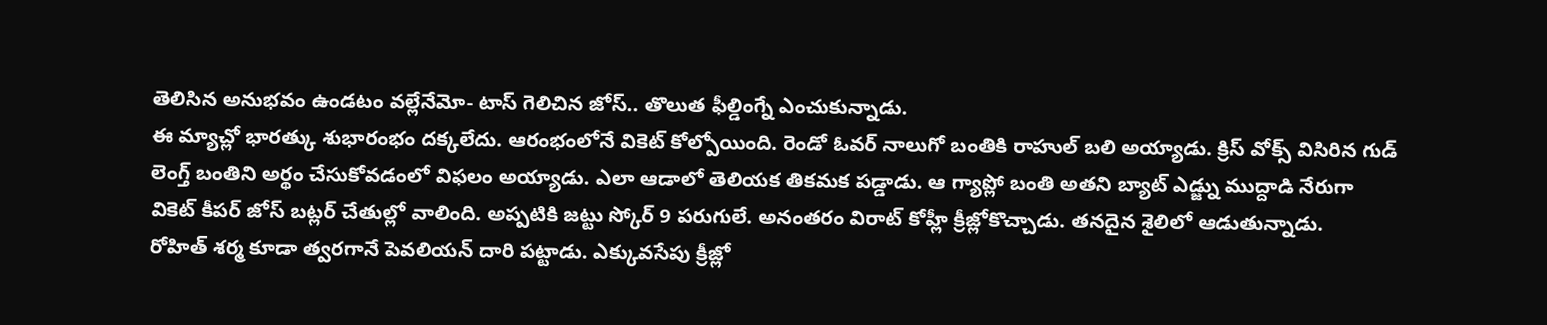తెలిసిన అనుభవం ఉండటం వల్లేనేమో- టాస్ గెలిచిన జోస్.. తొలుత ఫీల్డింగ్నే ఎంచుకున్నాడు.
ఈ మ్యాచ్లో భారత్కు శుభారంభం దక్కలేదు. ఆరంభంలోనే వికెట్ కోల్పోయింది. రెండో ఓవర్ నాలుగో బంతికి రాహుల్ బలి అయ్యాడు. క్రిస్ వోక్స్ విసిరిన గుడ్ లెంగ్త్ బంతిని అర్థం చేసుకోవడంలో విఫలం అయ్యాడు. ఎలా ఆడాలో తెలియక తికమక పడ్డాడు. ఆ గ్యాప్లో బంతి అతని బ్యాట్ ఎడ్జ్ను ముద్దాడి నేరుగా వికెట్ కీపర్ జోస్ బట్లర్ చేతుల్లో వాలింది. అప్పటికి జట్టు స్కోర్ 9 పరుగులే. అనంతరం విరాట్ కోహ్లీ క్రీజ్లోకొచ్చాడు. తనదైన శైలిలో ఆడుతున్నాడు.
రోహిత్ శర్మ కూడా త్వరగానే పెవలియన్ దారి పట్టాడు. ఎక్కువసేపు క్రీజ్లో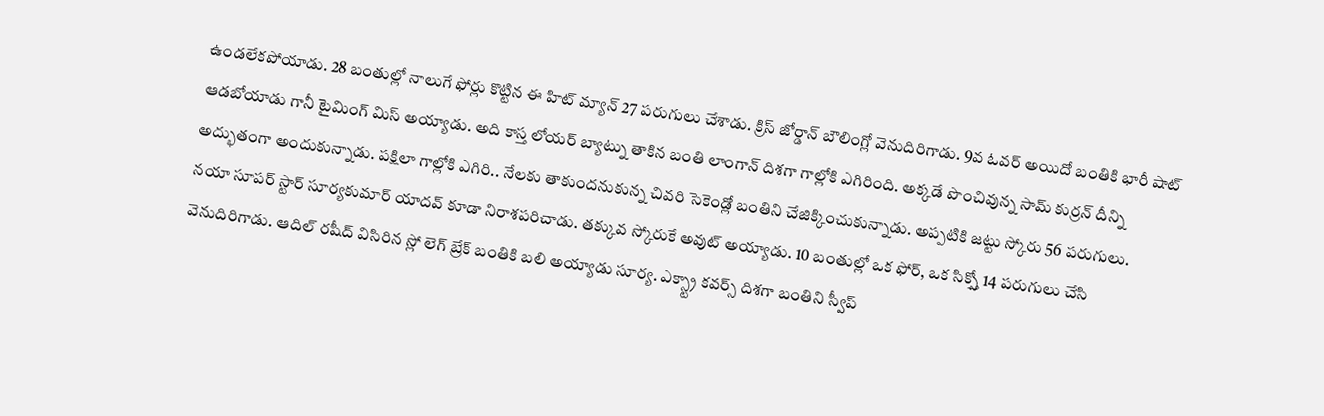ఉండలేకపోయాడు. 28 బంతుల్లో నాలుగే ఫోర్లు కొట్టిన ఈ హిట్ మ్యాన్ 27 పరుగులు చేశాడు. క్రిస్ జోర్డాన్ బౌలింగ్లో వెనుదిరిగాడు. 9వ ఓవర్ అయిదో బంతికి భారీ షాట్ ఆడబోయాడు గానీ టైమింగ్ మిస్ అయ్యాడు. అది కాస్త లోయర్ బ్యాట్ను తాకిన బంతి లాంగాన్ దిశగా గాల్లోకి ఎగిరింది. అక్కడే పొంచివున్న సామ్ కుర్రన్ దీన్ని అద్భుతంగా అందుకున్నాడు. పక్షిలా గాల్లోకి ఎగిరి.. నేలకు తాకుందనుకున్న చివరి సెకెండ్లో బంతిని చేజిక్కించుకున్నాడు. అప్పటికి జట్టు స్కోరు 56 పరుగులు.
నయా సూపర్ స్టార్ సూర్యకుమార్ యాదవ్ కూడా నిరాశపరిచాడు. తక్కువ స్కోరుకే అవుట్ అయ్యాడు. 10 బంతుల్లో ఒక ఫోర్, ఒక సిక్స్తో 14 పరుగులు చేసి వెనుదిరిగాడు. ఆదిల్ రషీద్ విసిరిన స్లో లెగ్ బ్రేక్ బంతికి బలి అయ్యాడు సూర్య. ఎక్స్ట్రా కవర్స్ దిశగా బంతిని స్వీప్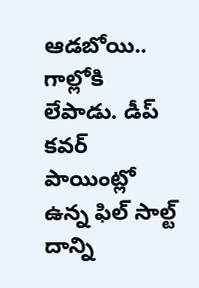ఆడబోయి.. గాల్లోకి లేపాడు. డీప్ కవర్ పాయింట్లో ఉన్న ఫిల్ సాల్ట్ దాన్ని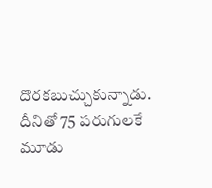దొరకబుచ్చుకున్నాడు. దీనితో 75 పరుగులకే మూడు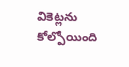వికెట్లను కోల్పోయింది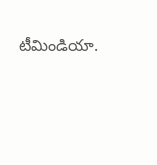టీమిండియా.